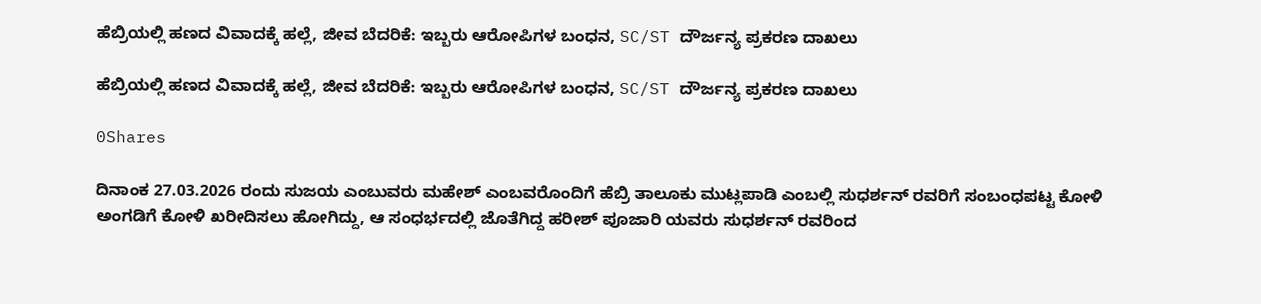ಹೆಬ್ರಿಯಲ್ಲಿ ಹಣದ ವಿವಾದಕ್ಕೆ ಹಲ್ಲೆ, ಜೀವ ಬೆದರಿಕೆ: ಇಬ್ಬರು ಆರೋಪಿಗಳ ಬಂಧನ, SC/ST ದೌರ್ಜನ್ಯ ಪ್ರಕರಣ ದಾಖಲು

ಹೆಬ್ರಿಯಲ್ಲಿ ಹಣದ ವಿವಾದಕ್ಕೆ ಹಲ್ಲೆ, ಜೀವ ಬೆದರಿಕೆ: ಇಬ್ಬರು ಆರೋಪಿಗಳ ಬಂಧನ, SC/ST ದೌರ್ಜನ್ಯ ಪ್ರಕರಣ ದಾಖಲು

0Shares

ದಿನಾಂಕ 27.03.2026 ರಂದು ಸುಜಯ ಎಂಬುವರು ಮಹೇಶ್ ಎಂಬವರೊಂದಿಗೆ ಹೆಬ್ರಿ ತಾಲೂಕು ಮುಟ್ಲಪಾಡಿ ಎಂಬಲ್ಲಿ ಸುಧರ್ಶನ್‌ ರವರಿಗೆ ಸಂಬಂಧಪಟ್ಟ ಕೋಳಿ ಅಂಗಡಿಗೆ ಕೋಳಿ ಖರೀದಿಸಲು ಹೋಗಿದ್ದು, ಆ ಸಂಧರ್ಭದಲ್ಲಿ ಜೊತೆಗಿದ್ದ ಹರೀಶ್ ಪೂಜಾರಿ ಯವರು ಸುಧರ್ಶನ್‌ ರವರಿಂದ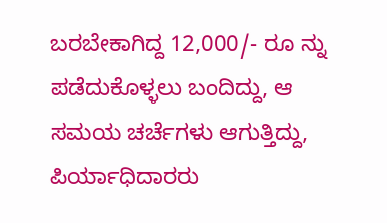ಬರಬೇಕಾಗಿದ್ದ 12,000/- ರೂ ನ್ನು ಪಡೆದುಕೊಳ್ಳಲು ಬಂದಿದ್ದು, ಆ ಸಮಯ ಚರ್ಚೆಗಳು ಆಗುತ್ತಿದ್ದು, ಪಿರ್ಯಾಧಿದಾರರು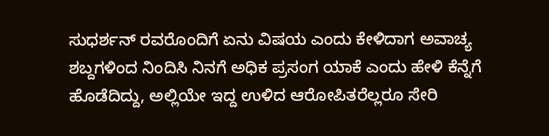ಸುಧರ್ಶನ್‌ ರವರೊಂದಿಗೆ ಏನು ವಿಷಯ ಎಂದು ಕೇಳಿದಾಗ ಅವಾಚ್ಯ ಶಬ್ದಗಳಿಂದ ನಿಂದಿಸಿ ನಿನಗೆ ಅಧಿಕ ಪ್ರಸಂಗ ಯಾಕೆ ಎಂದು ಹೇಳಿ ಕೆನ್ನೆಗೆ ಹೊಡೆದಿದ್ದು, ಅಲ್ಲಿಯೇ ಇದ್ದ ಉಳಿದ ಆರೋಪಿತರೆಲ್ಲರೂ ಸೇರಿ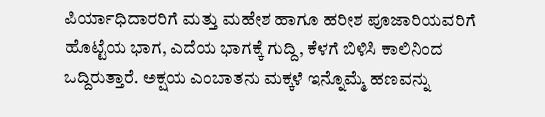ಪಿರ್ಯಾಧಿದಾರರಿಗೆ ಮತ್ತು ಮಹೇಶ ಹಾಗೂ ಹರೀಶ ಪೂಜಾರಿಯವರಿಗೆ ಹೊಟ್ಟೆಯ ಭಾಗ, ಎದೆಯ ಭಾಗಕ್ಕೆ ಗುದ್ದಿ, ಕೆಳಗೆ ಬಿಳಿಸಿ ಕಾಲಿನಿಂದ ಒದ್ದಿರುತ್ತಾರೆ. ಅಕ್ಷಯ ಎಂಬಾತನು ಮಕ್ಕಳೆ ಇನ್ನೊಮ್ಮೆ ಹಣವನ್ನು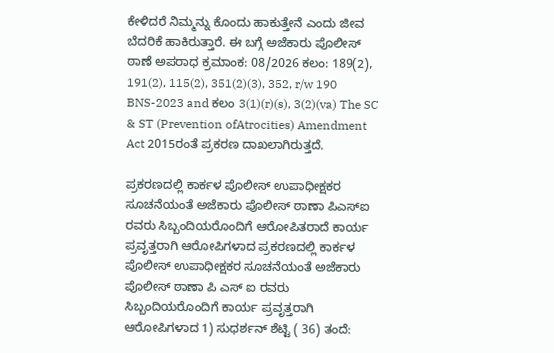ಕೇಳಿದರೆ ನಿಮ್ಮನ್ನು ಕೊಂದು ಹಾಕುತ್ತೇನೆ ಎಂದು ಜೀವ ಬೆದರಿಕೆ ಹಾಕಿರುತ್ತಾರೆ. ಈ ಬಗ್ಗೆ ಅಜೆಕಾರು ಪೊಲೀಸ್‌ ಠಾಣೆ ಅಪರಾಧ ಕ್ರಮಾಂಕ: 08/2026 ಕಲಂ: 189(2), 191(2), 115(2), 351(2)(3), 352, r/w 190 BNS-2023 and ಕಲಂ 3(1)(r)(s), 3(2)(va) The SC & ST (Prevention ofAtrocities) Amendment Act 2015ರಂತೆ ಪ್ರಕರಣ ದಾಖಲಾಗಿರುತ್ತದೆ.

ಪ್ರಕರಣದಲ್ಲಿ ಕಾರ್ಕಳ ಪೊಲೀಸ್‌ ಉಪಾಧೀಕ್ಷಕರ ಸೂಚನೆಯಂತೆ ಅಜೆಕಾರು ಪೊಲೀಸ್‌ ಠಾಣಾ ಪಿಎಸ್‌ಐ ರವರು ಸಿಬ್ಬಂದಿಯರೊಂದಿಗೆ ಆರೋಪಿತರಾದೆ ಕಾರ್ಯ ಪ್ರವೃತ್ತರಾಗಿ ಆರೋಪಿಗಳಾದ ಪ್ರಕರಣದಲ್ಲಿ ಕಾರ್ಕಳ ಪೊಲೀಸ್‌ ಉಪಾಧೀಕ್ಷಕರ ಸೂಚನೆಯಂತೆ ಅಜೆಕಾರು ಪೊಲೀಸ್‌ ಠಾಣಾ ಪಿ ಎಸ್‌ ಐ ರವರು ಸಿಬ್ಬಂದಿಯರೊಂದಿಗೆ ಕಾರ್ಯ ಪ್ರವೃತ್ತರಾಗಿ ಆರೋಪಿಗಳಾದ 1) ಸುಧರ್ಶನ್‌ ಶೆಟ್ಟಿ ( 36) ತಂದೆ: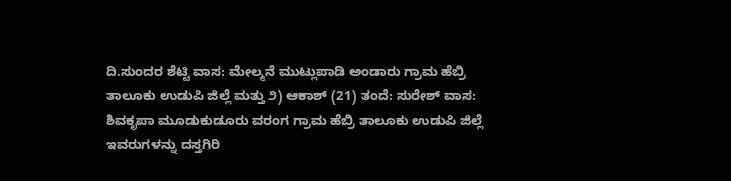ದಿ.ಸುಂದರ ಶೆಟ್ಟಿ ವಾಸ: ಮೇಲ್ಮನೆ ಮುಟ್ಲುಪಾಡಿ ಅಂಡಾರು ಗ್ರಾಮ ಹೆಬ್ರಿ ತಾಲೂಕು ಉಡುಪಿ ಜಿಲ್ಲೆ ಮತ್ತು ೨) ಆಕಾಶ್‌ (21) ತಂದೆ: ಸುರೇಶ್‌ ವಾಸ: ಶಿವಕೃಪಾ ಮೂಡುಕುಡೂರು ವರಂಗ ಗ್ರಾಮ ಹೆಬ್ರಿ ತಾಲೂಕು ಉಡುಪಿ ಜಿಲ್ಲೆ ಇವರುಗಳನ್ನು ದಸ್ತಗಿರಿ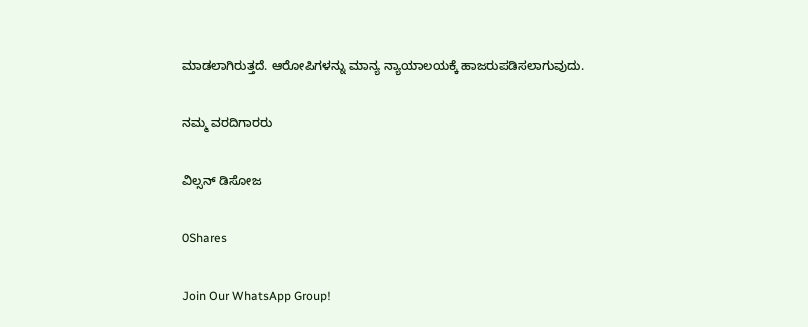ಮಾಡಲಾಗಿರುತ್ತದೆ. ಆರೋಪಿಗಳನ್ನು ಮಾನ್ಯ ನ್ಯಾಯಾಲಯಕ್ಕೆ ಹಾಜರುಪಡಿಸಲಾಗುವುದು.

ನಮ್ಮ ವರದಿಗಾರರು

ವಿಲ್ಸನ್ ಡಿಸೋಜ

0Shares

Join Our WhatsApp Group!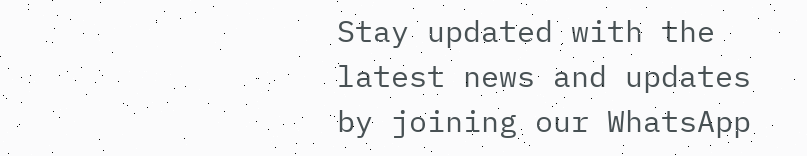Stay updated with the latest news and updates by joining our WhatsApp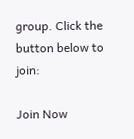group. Click the button below to join:

Join Now